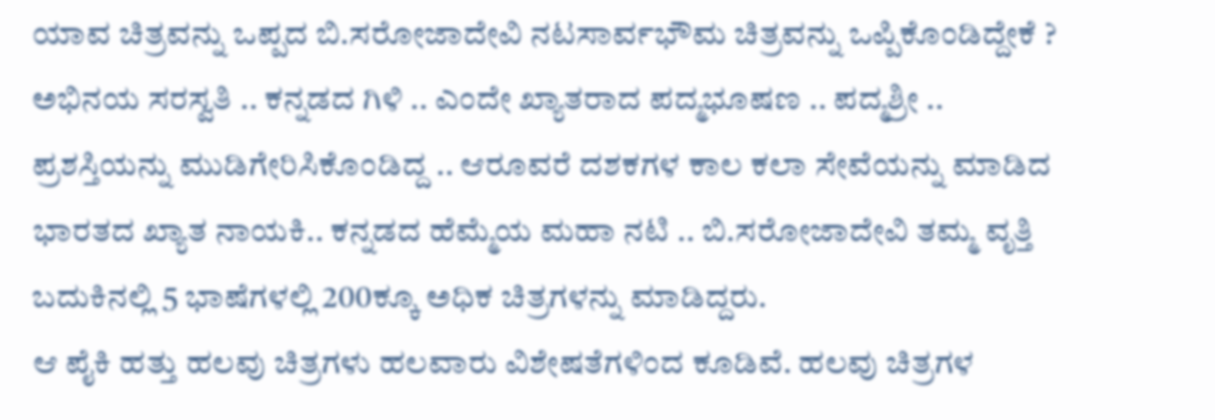ಯಾವ ಚಿತ್ರವನ್ನು ಒಪ್ಪದ ಬಿ.ಸರೋಜಾದೇವಿ ನಟಸಾರ್ವಭೌಮ ಚಿತ್ರವನ್ನು ಒಪ್ಪಿಕೊಂಡಿದ್ದೇಕೆ ?
ಅಭಿನಯ ಸರಸ್ವತಿ .. ಕನ್ನಡದ ಗಿಳಿ .. ಎಂದೇ ಖ್ಯಾತರಾದ ಪದ್ಮಭೂಷಣ .. ಪದ್ಮಶ್ರೀ .. ಪ್ರಶಸ್ತಿಯನ್ನು ಮುಡಿಗೇರಿಸಿಕೊಂಡಿದ್ದ .. ಆರೂವರೆ ದಶಕಗಳ ಕಾಲ ಕಲಾ ಸೇವೆಯನ್ನು ಮಾಡಿದ ಭಾರತದ ಖ್ಯಾತ ನಾಯಕಿ.. ಕನ್ನಡದ ಹೆಮ್ಮೆಯ ಮಹಾ ನಟಿ .. ಬಿ.ಸರೋಜಾದೇವಿ ತಮ್ಮ ವೃತ್ತಿ ಬದುಕಿನಲ್ಲಿ 5 ಭಾಷೆಗಳಲ್ಲಿ 200ಕ್ಕೂ ಅಧಿಕ ಚಿತ್ರಗಳನ್ನು ಮಾಡಿದ್ದರು.
ಆ ಪೈಕಿ ಹತ್ತು ಹಲವು ಚಿತ್ರಗಳು ಹಲವಾರು ವಿಶೇಷತೆಗಳಿಂದ ಕೂಡಿವೆ. ಹಲವು ಚಿತ್ರಗಳ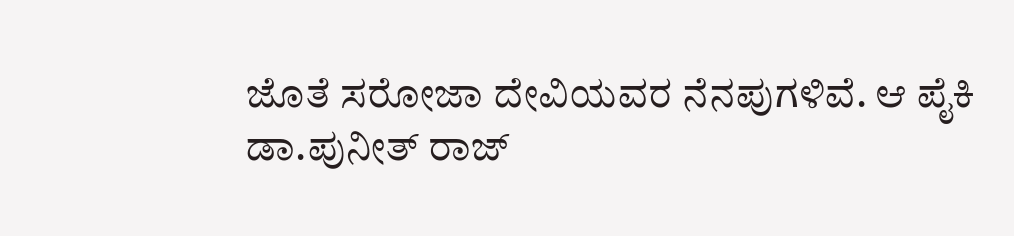ಜೊತೆ ಸರೋಜಾ ದೇವಿಯವರ ನೆನಪುಗಳಿವೆ. ಆ ಪೈಕಿ ಡಾ.ಪುನೀತ್ ರಾಜ್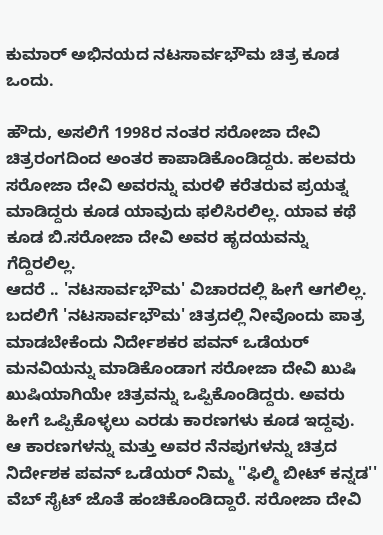ಕುಮಾರ್ ಅಭಿನಯದ ನಟಸಾರ್ವಭೌಮ ಚಿತ್ರ ಕೂಡ ಒಂದು.

ಹೌದು, ಅಸಲಿಗೆ 1998ರ ನಂತರ ಸರೋಜಾ ದೇವಿ ಚಿತ್ರರಂಗದಿಂದ ಅಂತರ ಕಾಪಾಡಿಕೊಂಡಿದ್ದರು. ಹಲವರು ಸರೋಜಾ ದೇವಿ ಅವರನ್ನು ಮರಳಿ ಕರೆತರುವ ಪ್ರಯತ್ನ ಮಾಡಿದ್ದರು ಕೂಡ ಯಾವುದು ಫಲಿಸಿರಲಿಲ್ಲ. ಯಾವ ಕಥೆ ಕೂಡ ಬಿ.ಸರೋಜಾ ದೇವಿ ಅವರ ಹೃದಯವನ್ನು ಗೆದ್ದಿರಲಿಲ್ಲ.
ಆದರೆ .. 'ನಟಸಾರ್ವಭೌಮ' ವಿಚಾರದಲ್ಲಿ ಹೀಗೆ ಆಗಲಿಲ್ಲ. ಬದಲಿಗೆ 'ನಟಸಾರ್ವಭೌಮ' ಚಿತ್ರದಲ್ಲಿ ನೀವೊಂದು ಪಾತ್ರ ಮಾಡಬೇಕೆಂದು ನಿರ್ದೇಶಕರ ಪವನ್ ಒಡೆಯರ್ ಮನವಿಯನ್ನು ಮಾಡಿಕೊಂಡಾಗ ಸರೋಜಾ ದೇವಿ ಖುಷಿ ಖುಷಿಯಾಗಿಯೇ ಚಿತ್ರವನ್ನು ಒಪ್ಪಿಕೊಂಡಿದ್ದರು. ಅವರು ಹೀಗೆ ಒಪ್ಪಿಕೊಳ್ಳಲು ಎರಡು ಕಾರಣಗಳು ಕೂಡ ಇದ್ದವು.
ಆ ಕಾರಣಗಳನ್ನು ಮತ್ತು ಅವರ ನೆನಪುಗಳನ್ನು ಚಿತ್ರದ ನಿರ್ದೇಶಕ ಪವನ್ ಒಡೆಯರ್ ನಿಮ್ಮ ''ಫಿಲ್ಮಿ ಬೀಟ್ ಕನ್ನಡ'' ವೆಬ್ ಸೈಟ್ ಜೊತೆ ಹಂಚಿಕೊಂಡಿದ್ದಾರೆ. ಸರೋಜಾ ದೇವಿ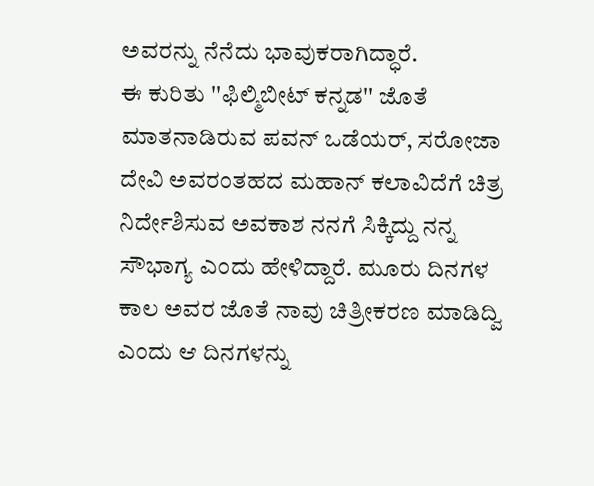ಅವರನ್ನು ನೆನೆದು ಭಾವುಕರಾಗಿದ್ಧಾರೆ.
ಈ ಕುರಿತು ''ಫಿಲ್ಮಿಬೀಟ್ ಕನ್ನಡ'' ಜೊತೆ ಮಾತನಾಡಿರುವ ಪವನ್ ಒಡೆಯರ್, ಸರೋಜಾ ದೇವಿ ಅವರಂತಹದ ಮಹಾನ್ ಕಲಾವಿದೆಗೆ ಚಿತ್ರ ನಿರ್ದೇಶಿಸುವ ಅವಕಾಶ ನನಗೆ ಸಿಕ್ಕಿದ್ದು ನನ್ನ ಸೌಭಾಗ್ಯ ಎಂದು ಹೇಳಿದ್ದಾರೆ. ಮೂರು ದಿನಗಳ ಕಾಲ ಅವರ ಜೊತೆ ನಾವು ಚಿತ್ರೀಕರಣ ಮಾಡಿದ್ವಿ ಎಂದು ಆ ದಿನಗಳನ್ನು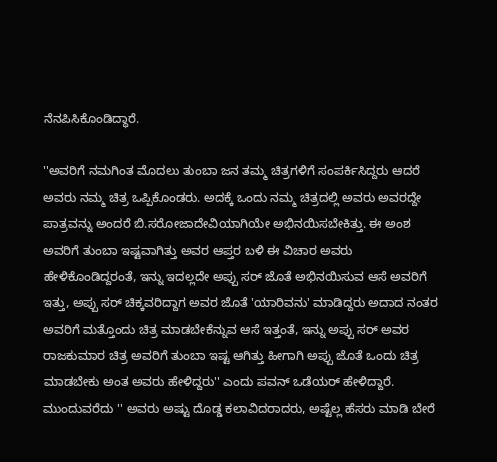ನೆನಪಿಸಿಕೊಂಡಿದ್ಧಾರೆ.

''ಅವರಿಗೆ ನಮಗಿಂತ ಮೊದಲು ತುಂಬಾ ಜನ ತಮ್ಮ ಚಿತ್ರಗಳಿಗೆ ಸಂಪರ್ಕಿಸಿದ್ದರು ಆದರೆ ಅವರು ನಮ್ಮ ಚಿತ್ರ ಒಪ್ಪಿಕೊಂಡರು. ಅದಕ್ಕೆ ಒಂದು ನಮ್ಮ ಚಿತ್ರದಲ್ಲಿ ಅವರು ಅವರದ್ದೇ ಪಾತ್ರವನ್ನು ಅಂದರೆ ಬಿ.ಸರೋಜಾದೇವಿಯಾಗಿಯೇ ಅಭಿನಯಿಸಬೇಕಿತ್ತು. ಈ ಅಂಶ ಅವರಿಗೆ ತುಂಬಾ ಇಷ್ಟವಾಗಿತ್ತು ಅವರ ಆಪ್ತರ ಬಳಿ ಈ ವಿಚಾರ ಅವರು ಹೇಳಿಕೊಂಡಿದ್ದರಂತೆ, ಇನ್ನು ಇದಲ್ಲದೇ ಅಪ್ಪು ಸರ್ ಜೊತೆ ಅಭಿನಯಿಸುವ ಆಸೆ ಅವರಿಗೆ ಇತ್ತು, ಅಪ್ಪು ಸರ್ ಚಿಕ್ಕವರಿದ್ದಾಗ ಅವರ ಜೊತೆ 'ಯಾರಿವನು' ಮಾಡಿದ್ದರು ಅದಾದ ನಂತರ ಅವರಿಗೆ ಮತ್ತೊಂದು ಚಿತ್ರ ಮಾಡಬೇಕೆನ್ನುವ ಆಸೆ ಇತ್ತಂತೆ, ಇನ್ನು ಅಪ್ಪು ಸರ್ ಅವರ ರಾಜಕುಮಾರ ಚಿತ್ರ ಅವರಿಗೆ ತುಂಬಾ ಇಷ್ಟ ಆಗಿತ್ತು ಹೀಗಾಗಿ ಅಪ್ಪು ಜೊತೆ ಒಂದು ಚಿತ್ರ ಮಾಡಬೇಕು ಅಂತ ಅವರು ಹೇಳಿದ್ದರು'' ಎಂದು ಪವನ್ ಒಡೆಯರ್ ಹೇಳಿದ್ದಾರೆ.
ಮುಂದುವರೆದು '' ಅವರು ಅಷ್ಟು ದೊಡ್ಡ ಕಲಾವಿದರಾದರು, ಅಷ್ಟೆಲ್ಲ ಹೆಸರು ಮಾಡಿ ಬೇರೆ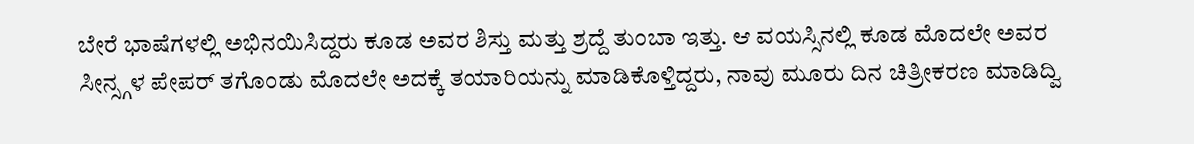ಬೇರೆ ಭಾಷೆಗಳಲ್ಲಿ ಅಭಿನಯಿಸಿದ್ದರು ಕೂಡ ಅವರ ಶಿಸ್ತು ಮತ್ತು ಶ್ರದ್ದೆ ತುಂಬಾ ಇತ್ತು. ಆ ವಯಸ್ಸಿನಲ್ಲಿ ಕೂಡ ಮೊದಲೇ ಅವರ ಸೀನ್ಸ್ಗಳ ಪೇಪರ್ ತಗೊಂಡು ಮೊದಲೇ ಅದಕ್ಕೆ ತಯಾರಿಯನ್ನು ಮಾಡಿಕೊಳ್ತಿದ್ದರು, ನಾವು ಮೂರು ದಿನ ಚಿತ್ರೀಕರಣ ಮಾಡಿದ್ವಿ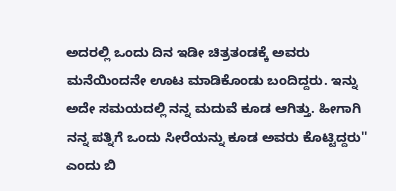ಅದರಲ್ಲಿ ಒಂದು ದಿನ ಇಡೀ ಚಿತ್ರತಂಡಕ್ಕೆ ಅವರು ಮನೆಯಿಂದನೇ ಊಟ ಮಾಡಿಕೊಂಡು ಬಂದಿದ್ದರು. ಇನ್ನು ಅದೇ ಸಮಯದಲ್ಲಿ ನನ್ನ ಮದುವೆ ಕೂಡ ಆಗಿತ್ತು. ಹೀಗಾಗಿ ನನ್ನ ಪತ್ನಿಗೆ ಒಂದು ಸೀರೆಯನ್ನು ಕೂಡ ಅವರು ಕೊಟ್ಟಿದ್ದರು'' ಎಂದು ಬಿ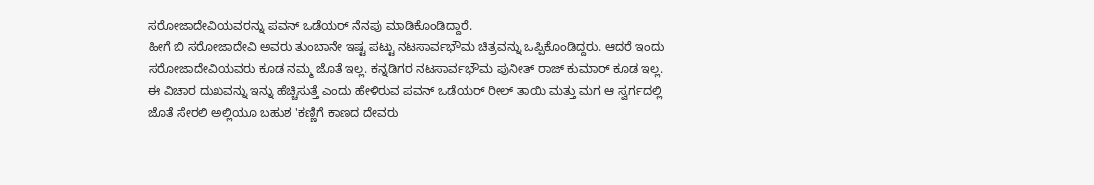ಸರೋಜಾದೇವಿಯವರನ್ನು ಪವನ್ ಒಡೆಯರ್ ನೆನಪು ಮಾಡಿಕೊಂಡಿದ್ದಾರೆ.
ಹೀಗೆ ಬಿ ಸರೋಜಾದೇವಿ ಅವರು ತುಂಬಾನೇ ಇಷ್ಟ ಪಟ್ಟು ನಟಸಾರ್ವಭೌಮ ಚಿತ್ರವನ್ನು ಒಪ್ಪಿಕೊಂಡಿದ್ದರು. ಆದರೆ ಇಂದು ಸರೋಜಾದೇವಿಯವರು ಕೂಡ ನಮ್ಮ ಜೊತೆ ಇಲ್ಲ. ಕನ್ನಡಿಗರ ನಟಸಾರ್ವಭೌಮ ಪುನೀತ್ ರಾಜ್ ಕುಮಾರ್ ಕೂಡ ಇಲ್ಲ. ಈ ವಿಚಾರ ದುಖವನ್ನು ಇನ್ನು ಹೆಚ್ಚಿಸುತ್ತೆ ಎಂದು ಹೇಳಿರುವ ಪವನ್ ಒಡೆಯರ್ ರೀಲ್ ತಾಯಿ ಮತ್ತು ಮಗ ಆ ಸ್ವರ್ಗದಲ್ಲಿ ಜೊತೆ ಸೇರಲಿ ಅಲ್ಲಿಯೂ ಬಹುಶ 'ಕಣ್ಣಿಗೆ ಕಾಣದ ದೇವರು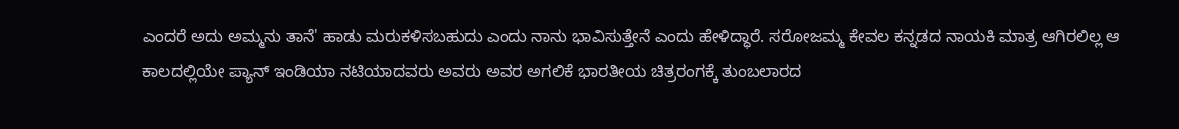ಎಂದರೆ ಅದು ಅಮ್ಮನು ತಾನೆ' ಹಾಡು ಮರುಕಳಿಸಬಹುದು ಎಂದು ನಾನು ಭಾವಿಸುತ್ತೇನೆ ಎಂದು ಹೇಳಿದ್ಧಾರೆ. ಸರೋಜಮ್ಮ ಕೇವಲ ಕನ್ನಡದ ನಾಯಕಿ ಮಾತ್ರ ಆಗಿರಲಿಲ್ಲ ಆ ಕಾಲದಲ್ಲಿಯೇ ಪ್ಯಾನ್ ಇಂಡಿಯಾ ನಟಿಯಾದವರು ಅವರು ಅವರ ಅಗಲಿಕೆ ಭಾರತೀಯ ಚಿತ್ರರಂಗಕ್ಕೆ ತುಂಬಲಾರದ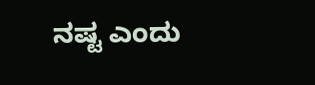ನಷ್ಟ ಎಂದು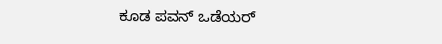ಕೂಡ ಪವನ್ ಒಡೆಯರ್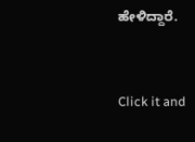ಹೇಳಿದ್ದಾರೆ.


Click it and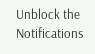Unblock the Notifications